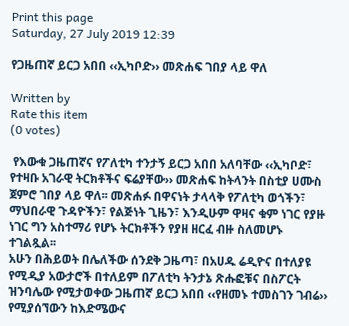Print this page
Saturday, 27 July 2019 12:39

የጋዜጠኛ ይርጋ አበበ ‹‹ኢካቦድ›› መጽሐፍ ገበያ ላይ ዋለ

Written by
Rate this item
(0 votes)

 የእውቁ ጋዜጠኛና የፖለቲካ ተንታኝ ይርጋ አበበ አለባቸው ‹‹ኢካቦድ፣ የተዛቡ አገራዊ ትርክቶችና ፍሬያቸው›› መጽሐፍ ከትላንት በስቲያ ሀሙስ ጀምሮ ገበያ ላይ ዋለ፡፡ መጽሐፉ በዋናነት ታላላቅ የፖለቲካ ወጎችን፣ ማህበራዊ ጉዳዮችን፣ የልጅነት ጊዜን፣ እንዲሁም ዋዛና ቁም ነገር የያዙ ነገር ግን አስተማሪ የሆኑ ትርክቶችን የያዘ ዘርፈ ብዙ ስለመሆኑ ተገልጿል፡፡
አሁን በሕይወት በሌለችው ሰንደቅ ጋዜጣ፣ በአሀዱ ሬዲዮና በተለያዩ የሚዲያ አውታሮች በተለይም በፖለቲካ ትንታኔ ጽሑፎቹና በስፖርት ዝንባሌው የሚታወቀው ጋዜጠኛ ይርጋ አበበ ‹‹የዘመኑ ተመስገን ገብሬ›› የሚያሰኘውን ከእድሜውና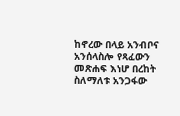ከኖረው በላይ አንብቦና አንሰላስሎ የጻፈውን መጽሐፍ እነሆ በረከት ስለማለቱ አንጋፋው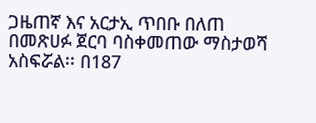ጋዜጠኛ እና አርታኢ ጥበቡ በለጠ በመጽሀፉ ጀርባ ባስቀመጠው ማስታወሻ አስፍሯል፡፡ በ187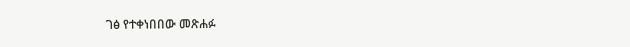ገፅ የተቀነበበው መጽሐፉ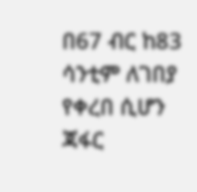በ67 ብር ከ83 ሳንቲም ለገበያ የቀረበ ሲሆን ጃፋር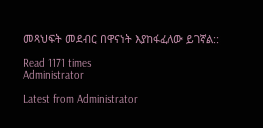መጻህፍት መደብር በዋናነት እያከፋፈለው ይገኛል::

Read 1171 times
Administrator

Latest from Administrator